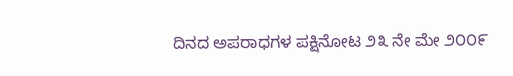ದಿನದ ಅಪರಾಧಗಳ ಪಕ್ಷಿನೋಟ ೨೩ ನೇ ಮೇ ೨೦೦೯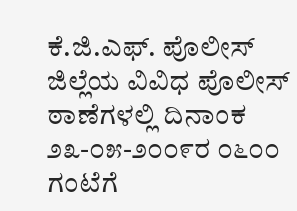ಕೆ.ಜಿ.ಎಫ್. ಪೊಲೀಸ್ ಜಿಲ್ಲೆಯ ವಿವಿಧ ಪೊಲೀಸ್ ಠಾಣೆಗಳಲ್ಲಿ ದಿನಾಂಕ ೨೩-೦೫-೨೦೦೯ರ ೦೬೦೦ ಗಂಟೆಗೆ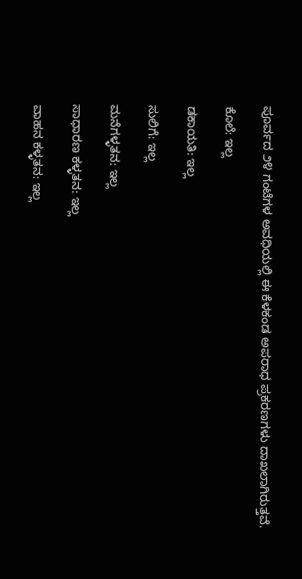ಪೂರ್ವದ ೨೪ ಗಂಟೆಗಳ ಅವಧಿಯಲ್ಲಿ ಈ ಕೆಳಕಂಡ ಅಪರಾಧ ಪ್ರಕರಣಗಳು ದಾಖಲಾಗಿರುತ್ತವೆ.

ಕೊಲೆ: ಇಲ್ಲ

ಡಕಾಯತಿ: ಇಲ್ಲ

ಸುಲಿಗೆ: ಇಲ್ಲ

ಮನೆಗಳ್ಳತನ: ಇಲ್ಲ

ಸಾಧಾರಣ ಕಳ್ಳತನ: ಇಲ್ಲ

ವಾಹನ ಕಳ್ಳತನ: ಇಲ್ಲ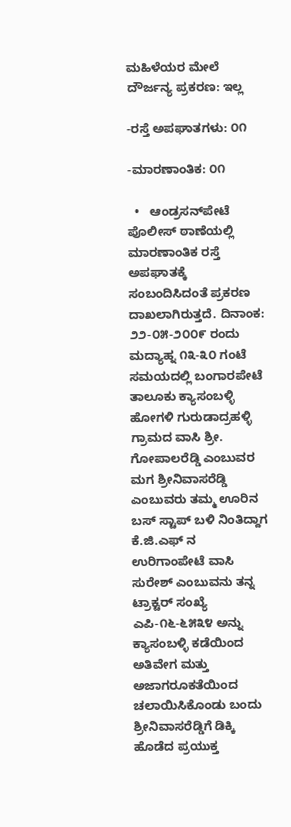ಮಹಿಳೆಯರ ಮೇಲೆ ದೌರ್ಜನ್ಯ ಪ್ರಕರಣ: ಇಲ್ಲ

-ರಸ್ತೆ ಅಪಘಾತಗಳು: ೦೧

-ಮಾರಣಾಂತಿಕ: ೦೧

  •   ಆಂಡ್ರಸನ್‌ಪೇಟೆ ಪೊಲೀಸ್ ಠಾಣೆಯಲ್ಲಿ ಮಾರಣಾಂತಿಕ ರಸ್ತೆ ಅಪಘಾತಕ್ಕೆ ಸಂಬಂದಿಸಿದಂತೆ ಪ್ರಕರಣ ದಾಖಲಾಗಿರುತ್ತದೆ. ದಿನಾಂಕ: ೨೨-೦೫-೨೦೦೯ ರಂದು ಮದ್ಯಾಹ್ನ ೧೩-೩೦ ಗಂಟೆ ಸಮಯದಲ್ಲಿ ಬಂಗಾರಪೇಟೆ ತಾಲೂಕು ಕ್ಯಾಸಂಬಳ್ಳಿ ಹೋಗಳಿ ಗುರುಡಾದ್ರಹಳ್ಳಿ ಗ್ರಾಮದ ವಾಸಿ ಶ್ರೀ. ಗೋಪಾಲರೆಡ್ಡಿ ಎಂಬುವರ ಮಗ ಶ್ರೀನಿವಾಸರೆಡ್ಡಿ ಎಂಬುವರು ತಮ್ಮ ಊರಿನ ಬಸ್ ಸ್ಟಾಪ್ ಬಳಿ ನಿಂತಿದ್ದಾಗ ಕೆ.ಜಿ.ಎಫ್ ನ ಉರಿಗಾಂಪೇಟೆ ವಾಸಿ ಸುರೇಶ್ ಎಂಬುವನು ತನ್ನ ಟ್ರಾಕ್ಟರ್‍ ಸಂಖ್ಯೆ ಎಪಿ-೧೬-೬೫೩೪ ಅನ್ನು ಕ್ಯಾಸಂಬಳ್ಳಿ ಕಡೆಯಿಂದ ಅತಿವೇಗ ಮತ್ತು ಅಜಾಗರೂಕತೆಯಿಂದ ಚಲಾಯಿಸಿಕೊಂಡು ಬಂದು ಶ್ರೀನಿವಾಸರೆಡ್ಡಿಗೆ ಡಿಕ್ಕಿ ಹೊಡೆದ ಪ್ರಯುಕ್ತ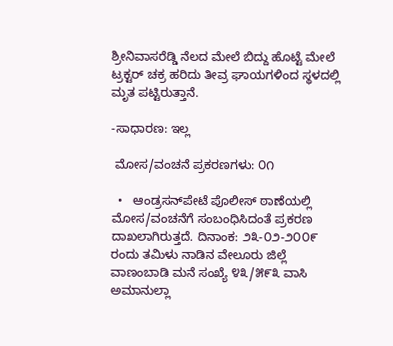ಶ್ರೀನಿವಾಸರೆಡ್ಡಿ ನೆಲದ ಮೇಲೆ ಬಿದ್ದು ಹೊಟ್ಟೆ ಮೇಲೆ ಟ್ರಕ್ಟರ್‍ ಚಕ್ರ ಹರಿದು ತೀವ್ರ ಘಾಯಗಳಿಂದ ಸ್ಥಳದಲ್ಲಿ ಮೃತ ಪಟ್ಟಿರುತ್ತಾನೆ.

-ಸಾಧಾರಣ: ಇಲ್ಲ

 ಮೋಸ/ವಂಚನೆ ಪ್ರಕರಣಗಳು: ೦೧

  •   ಆಂಡ್ರಸನ್‌ಪೇಟೆ ಪೊಲೀಸ್ ಠಾಣೆಯಲ್ಲಿ ಮೋಸ/ವಂಚನೆಗೆ ಸಂಬಂಧಿಸಿದಂತೆ ಪ್ರಕರಣ ದಾಖಲಾಗಿರುತ್ತದೆ. ದಿನಾಂಕ: ೨೩-೦೨-೨೦೦೯ ರಂದು ತಮಿಳು ನಾಡಿನ ವೇಲೂರು ಜಿಲ್ಲೆ ವಾಣಂಬಾಡಿ ಮನೆ ಸಂಖ್ಯೆ ೪೩/೫೯೩ ವಾಸಿ ಅಮಾನುಲ್ಲಾ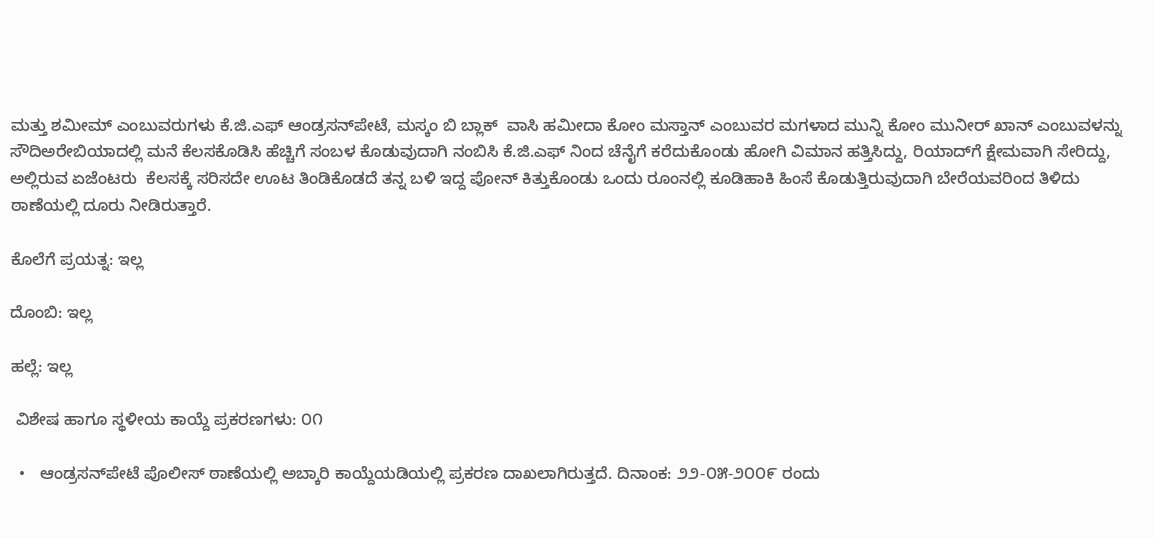ಮತ್ತು ಶಮೀಮ್ ಎಂಬುವರುಗಳು ಕೆ.ಜಿ.ಎಫ್ ಆಂಡ್ರಸನ್‌ಪೇಟೆ, ಮಸ್ಕಂ ಬಿ ಬ್ಲಾಕ್  ವಾಸಿ ಹಮೀದಾ ಕೋಂ ಮಸ್ತಾನ್ ಎಂಬುವರ ಮಗಳಾದ ಮುನ್ನಿ ಕೋಂ ಮುನೀರ್‍ ಖಾನ್ ಎಂಬುವಳನ್ನು ಸೌದಿಅರೇಬಿಯಾದಲ್ಲಿ ಮನೆ ಕೆಲಸಕೊಡಿಸಿ ಹೆಚ್ಚಿಗೆ ಸಂಬಳ ಕೊಡುವುದಾಗಿ ನಂಬಿಸಿ ಕೆ.ಜಿ.ಎಫ್ ನಿಂದ ಚೆನೈಗೆ ಕರೆದುಕೊಂಡು ಹೋಗಿ ವಿಮಾನ ಹತ್ತಿಸಿದ್ದು, ರಿಯಾದ್‌ಗೆ ಕ್ಷೇಮವಾಗಿ ಸೇರಿದ್ದು, ಅಲ್ಲಿರುವ ಏಜೆಂಟರು  ಕೆಲಸಕ್ಕೆ ಸರಿಸದೇ ಊಟ ತಿಂಡಿಕೊಡದೆ ತನ್ನ ಬಳಿ ಇದ್ದ ಪೋನ್ ಕಿತ್ತುಕೊಂಡು ಒಂದು ರೂಂನಲ್ಲಿ ಕೂಡಿಹಾಕಿ ಹಿಂಸೆ ಕೊಡುತ್ತಿರುವುದಾಗಿ ಬೇರೆಯವರಿಂದ ತಿಳಿದು ಠಾಣೆಯಲ್ಲಿ ದೂರು ನೀಡಿರುತ್ತಾರೆ.

ಕೊಲೆಗೆ ಪ್ರಯತ್ನ: ಇಲ್ಲ

ದೊಂಬಿ: ಇಲ್ಲ

ಹಲ್ಲೆ: ಇಲ್ಲ

 ವಿಶೇಷ ಹಾಗೂ ಸ್ಥಳೀಯ ಕಾಯ್ದೆ ಪ್ರಕರಣಗಳು: ೦೧

  •   ಆಂಡ್ರಸನ್‌ಪೇಟೆ ಪೊಲೀಸ್ ಠಾಣೆಯಲ್ಲಿ ಅಬ್ಕಾರಿ ಕಾಯ್ದೆಯಡಿಯಲ್ಲಿ ಪ್ರಕರಣ ದಾಖಲಾಗಿರುತ್ತದೆ. ದಿನಾಂಕ: ೨೨-೦೫-೨೦೦೯ ರಂದು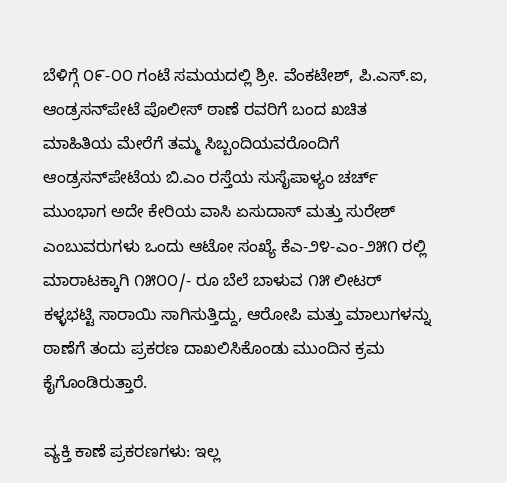ಬೆಳಿಗ್ಗೆ ೦೯-೦೦ ಗಂಟೆ ಸಮಯದಲ್ಲಿ ಶ್ರೀ. ವೆಂಕಟೇಶ್, ಪಿ.ಎಸ್.ಐ, ಆಂಡ್ರಸನ್‌ಪೇಟೆ ಪೊಲೀಸ್ ಠಾಣೆ ರವರಿಗೆ ಬಂದ ಖಚಿತ ಮಾಹಿತಿಯ ಮೇರೆಗೆ ತಮ್ಮ ಸಿಬ್ಬಂದಿಯವರೊಂದಿಗೆ ಆಂಡ್ರಸನ್‌ಪೇಟೆಯ ಬಿ.ಎಂ ರಸ್ತೆಯ ಸುಸೈಪಾಳ್ಯಂ ಚರ್ಚ್ ಮುಂಭಾಗ ಅದೇ ಕೇರಿಯ ವಾಸಿ ಏಸುದಾಸ್ ಮತ್ತು ಸುರೇಶ್ ಎಂಬುವರುಗಳು ಒಂದು ಆಟೋ ಸಂಖ್ಯೆ ಕೆಎ-೨೪-ಎಂ-೨೫೧ ರಲ್ಲಿ ಮಾರಾಟಕ್ಕಾಗಿ ೧೫೦೦/- ರೂ ಬೆಲೆ ಬಾಳುವ ೧೫ ಲೀಟರ್‍ ಕಳ್ಳಭಟ್ಟಿ ಸಾರಾಯಿ ಸಾಗಿಸುತ್ತಿದ್ದು, ಆರೋಪಿ ಮತ್ತು ಮಾಲುಗಳನ್ನು ಠಾಣೆಗೆ ತಂದು ಪ್ರಕರಣ ದಾಖಲಿಸಿಕೊಂಡು ಮುಂದಿನ ಕ್ರಮ ಕೈಗೊಂಡಿರುತ್ತಾರೆ.

ವ್ಯಕ್ತಿ ಕಾಣೆ ಪ್ರಕರಣಗಳು: ಇಲ್ಲ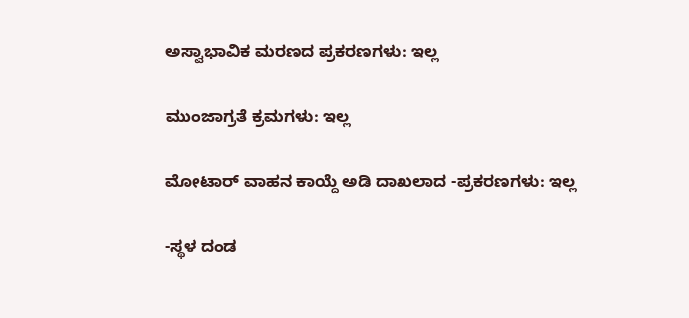ಅಸ್ವಾಭಾವಿಕ ಮರಣದ ಪ್ರಕರಣಗಳು: ಇಲ್ಲ

ಮುಂಜಾಗ್ರತೆ ಕ್ರಮಗಳು: ಇಲ್ಲ

ಮೋಟಾರ್‍ ವಾಹನ ಕಾಯ್ದೆ ಅಡಿ ದಾಖಲಾದ -ಪ್ರಕರಣಗಳು: ಇಲ್ಲ

-ಸ್ಥಳ ದಂಡ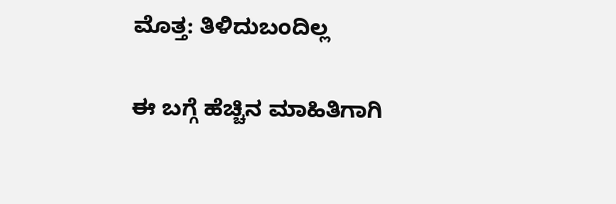ಮೊತ್ತ: ತಿಳಿದುಬಂದಿಲ್ಲ

ಈ ಬಗ್ಗೆ ಹೆಚ್ಚಿನ ಮಾಹಿತಿಗಾಗಿ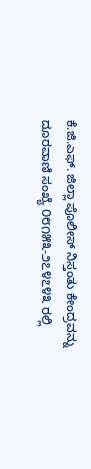ಕೆ.ಜಿ.ಎಫ್. ಜಿಲ್ಲಾ ಪೊಲೀಸ್ ನಿಸ್ತಂತು ಕೇಂದ್ರವನ್ನು ದೂರವಾಣಿ ಸಂಖ್ಯೆ ೦೮೧೫೩-೨೭೪೭೪೩ ರಲ್ಲಿ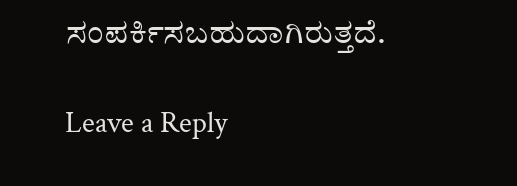ಸಂಪರ್ಕಿಸಬಹುದಾಗಿರುತ್ತದೆ.

Leave a Reply